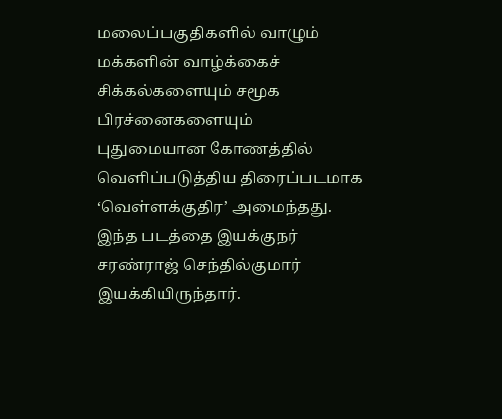மலைப்பகுதிகளில் வாழும் மக்களின் வாழ்க்கைச் சிக்கல்களையும் சமூக பிரச்னைகளையும் புதுமையான கோணத்தில் வெளிப்படுத்திய திரைப்படமாக ‘வெள்ளக்குதிர’ அமைந்தது. இந்த படத்தை இயக்குநர் சரண்ராஜ் செந்தில்குமார் இயக்கியிருந்தார்.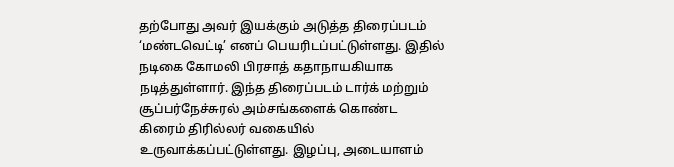தற்போது அவர் இயக்கும் அடுத்த திரைப்படம் ‘மண்டவெட்டி’ எனப் பெயரிடப்பட்டுள்ளது. இதில் நடிகை கோமலி பிரசாத் கதாநாயகியாக நடித்துள்ளார். இந்த திரைப்படம் டார்க் மற்றும் சூப்பர்நேச்சுரல் அம்சங்களைக் கொண்ட கிரைம் திரில்லர் வகையில் உருவாக்கப்பட்டுள்ளது. இழப்பு, அடையாளம்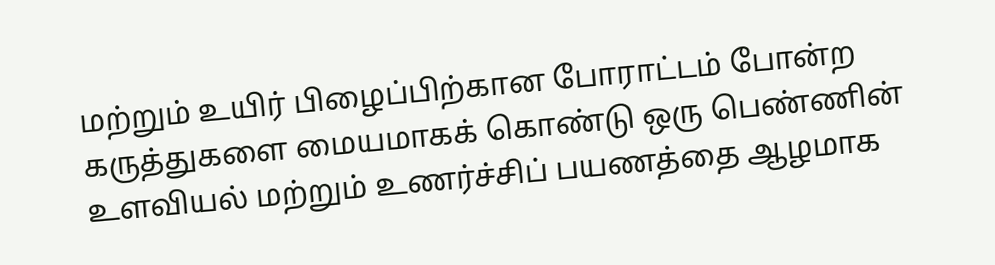மற்றும் உயிர் பிழைப்பிற்கான போராட்டம் போன்ற கருத்துகளை மையமாகக் கொண்டு ஒரு பெண்ணின் உளவியல் மற்றும் உணர்ச்சிப் பயணத்தை ஆழமாக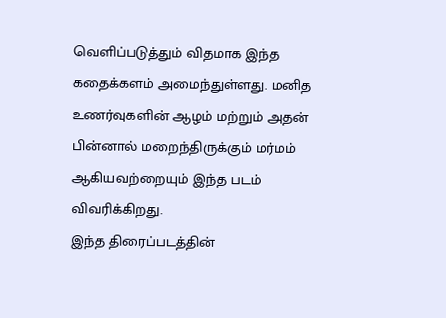வெளிப்படுத்தும் விதமாக இந்த கதைக்களம் அமைந்துள்ளது. மனித உணர்வுகளின் ஆழம் மற்றும் அதன் பின்னால் மறைந்திருக்கும் மர்மம் ஆகியவற்றையும் இந்த படம் விவரிக்கிறது.
இந்த திரைப்படத்தின்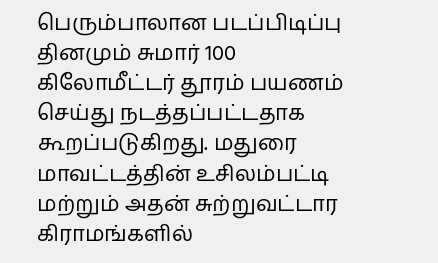பெரும்பாலான படப்பிடிப்பு தினமும் சுமார் 100 கிலோமீட்டர் தூரம் பயணம் செய்து நடத்தப்பட்டதாக கூறப்படுகிறது. மதுரை மாவட்டத்தின் உசிலம்பட்டி மற்றும் அதன் சுற்றுவட்டார கிராமங்களில்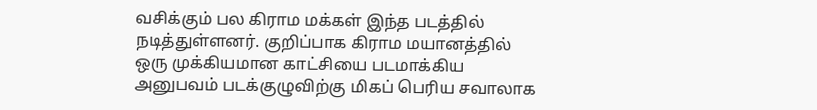வசிக்கும் பல கிராம மக்கள் இந்த படத்தில் நடித்துள்ளனர். குறிப்பாக கிராம மயானத்தில் ஒரு முக்கியமான காட்சியை படமாக்கிய அனுபவம் படக்குழுவிற்கு மிகப் பெரிய சவாலாக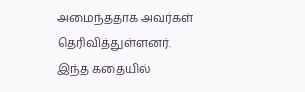அமைந்ததாக அவர்கள் தெரிவித்துள்ளனர்.
இந்த கதையில்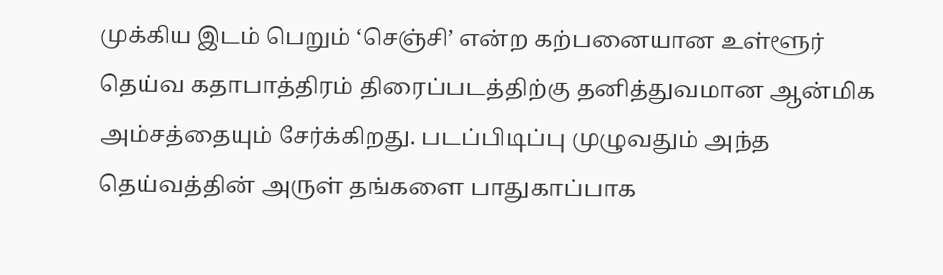முக்கிய இடம் பெறும் ‘செஞ்சி’ என்ற கற்பனையான உள்ளூர் தெய்வ கதாபாத்திரம் திரைப்படத்திற்கு தனித்துவமான ஆன்மிக அம்சத்தையும் சேர்க்கிறது. படப்பிடிப்பு முழுவதும் அந்த தெய்வத்தின் அருள் தங்களை பாதுகாப்பாக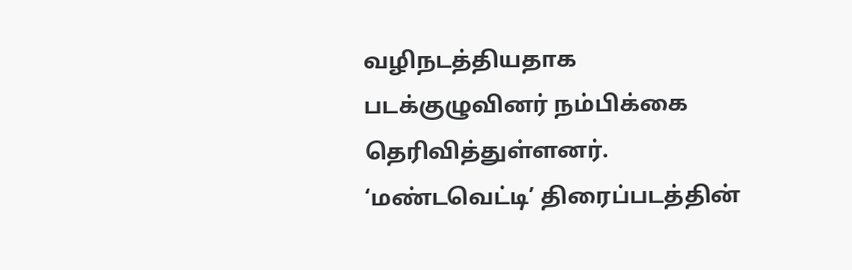வழிநடத்தியதாக படக்குழுவினர் நம்பிக்கை தெரிவித்துள்ளனர். ‘மண்டவெட்டி’ திரைப்படத்தின்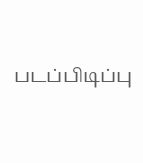படப்பிடிப்பு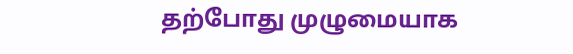தற்போது முழுமையாக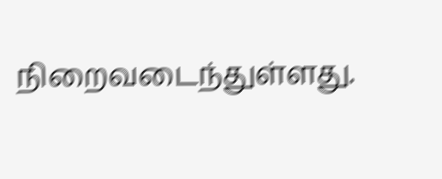நிறைவடைந்துள்ளது.